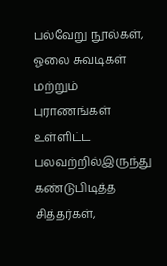பல்வேறு நூல்கள், ஓலை சுவடிகள் மற்றும் புராணங்கள் உள்ளிட்ட பலவற்றில்இருந்து கண்டுபிடித்த
சித்தர்கள்,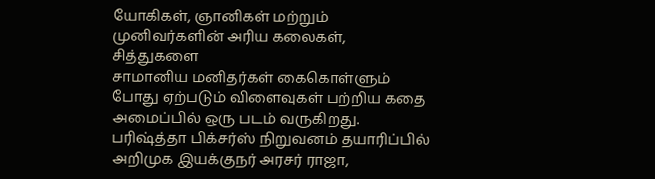யோகிகள், ஞானிகள் மற்றும் முனிவர்களின் அரிய கலைகள், சித்துகளை
சாமானிய மனிதர்கள் கைகொள்ளும் போது ஏற்படும் விளைவுகள் பற்றிய கதை அமைப்பில் ஒரு படம் வருகிறது.
பரிஷ்த்தா பிக்சர்ஸ் நிறுவனம் தயாரிப்பில் அறிமுக இயக்குநர் அரசர் ராஜா,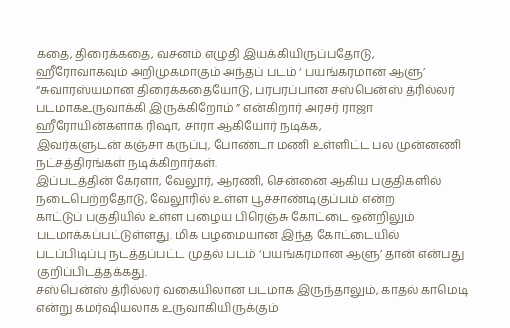கதை, திரைக்கதை, வசனம் எழுதி இயக்கியிருப்பதோடு,
ஹீரோவாகவும் அறிமுகமாகும் அந்தப் படம் ‘ பயங்கரமான ஆளு’
“சுவாரஸ்யமான திரைக்கதையோடு, பரபரப்பான சஸ்பென்ஸ் த்ரில்லர் படமாகஉருவாக்கி இருக்கிறோம் ” என்கிறார் அரசர் ராஜா
ஹீரோயின்களாக ரிஷா, சாரா ஆகியோர் நடிக்க,
இவர்களுடன் கஞ்சா கருப்பு, போண்டா மணி உள்ளிட்ட பல முன்னணி
நட்சத்திரங்கள் நடிக்கிறார்கள்.
இப்படத்தின் கேரளா, வேலூர், ஆரணி, சென்னை ஆகிய பகுதிகளில் நடைபெற்றதோடு, வேலூரில் உள்ள பூச்சாண்டிகுப்பம் என்ற
காட்டுப் பகுதியில் உள்ள பழைய பிரெஞ்சு கோட்டை ஒன்றிலும் படமாக்கப்பட்டுள்ளது. மிக பழமையான இந்த கோட்டையில்
படப்பிடிப்பு நடத்தப்பட்ட முதல் படம் ‘பயங்கரமான ஆளு’ தான் என்பது குறிப்பிடத்தக்கது.
சஸ்பென்ஸ் த்ரில்லர் வகையிலான படமாக இருந்தாலும், காதல் காமெடி என்று கமர்ஷியலாக உருவாகியிருக்கும்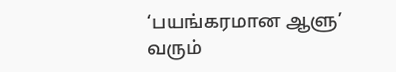‘பயங்கரமான ஆளு’ வரும்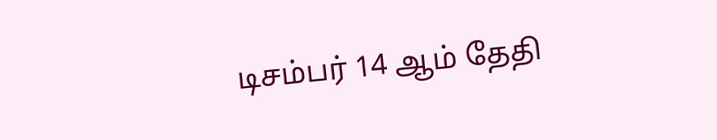டிசம்பர் 14 ஆம் தேதி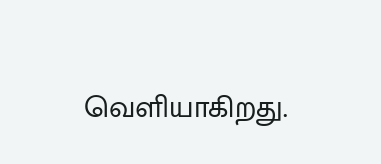வெளியாகிறது.